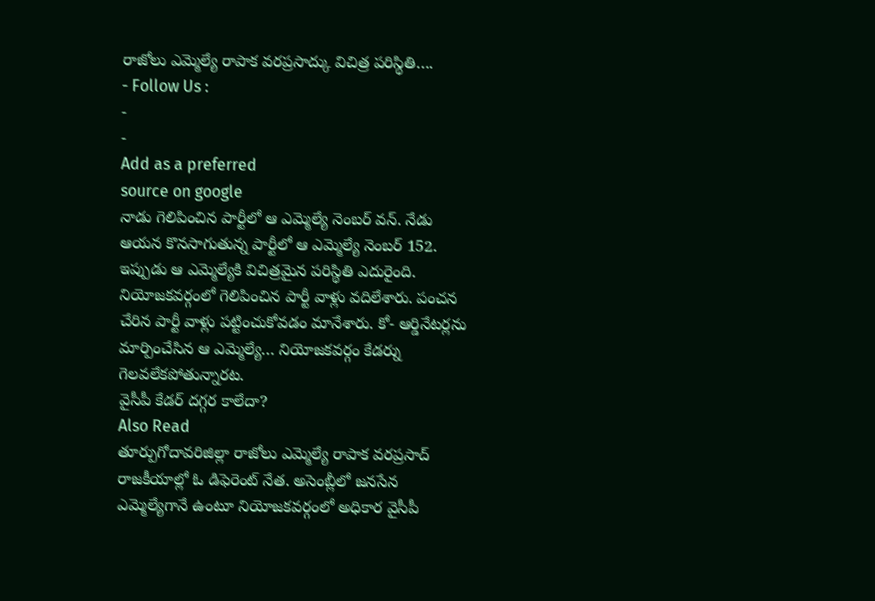రాజోలు ఎమ్మెల్యే రాపాక వరప్రసాద్కు విచిత్ర పరిస్థితి….
- Follow Us :
-
-
Add as a preferred
source on google
నాడు గెలిపించిన పార్టీలో ఆ ఎమ్మెల్యే నెంబర్ వన్. నేడు ఆయన కొనసాగుతున్న పార్టీలో ఆ ఎమ్మెల్యే నెంబర్ 152. ఇప్పుడు ఆ ఎమ్మెల్యేకి విచిత్రమైన పరిస్థితి ఎదురైంది. నియోజకవర్గంలో గెలిపించిన పార్టీ వాళ్లు వదిలేశారు. పంచన చేరిన పార్టీ వాళ్లు పట్టించుకోవడం మానేశారు. కో- ఆర్డినేటర్లను మార్పించేసిన ఆ ఎమ్మెల్యే… నియోజకవర్గం కేడర్ను గెలవలేకపోతున్నారట.
వైసీపీ కేడర్ దగ్గర కాలేదా?
Also Read
తూర్పుగోదావరిజిల్లా రాజోలు ఎమ్మెల్యే రాపాక వరప్రసాద్ రాజకీయాల్లో ఓ డిఫెరెంట్ నేత. అసెంబ్లీలో జనసేన ఎమ్మెల్యేగానే ఉంటూ నియోజకవర్గంలో అధికార వైసీపీ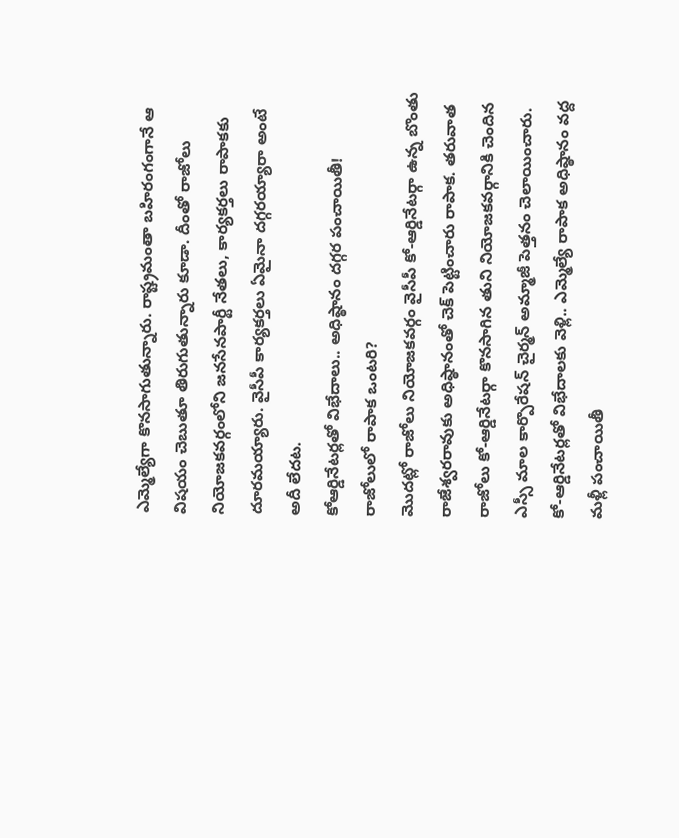ఎమ్మెల్యేగా కొనసాగుతున్నారు. రాష్ట్రమంతా బహిరంగంగానే ఆ విషయం చెబుతూ తిరుగుతున్నారు కూడా. దీంతో రాజోలు నియోజకవర్గంలోని జనసేనపార్టీ నేతలు, కార్యకర్తలు రాపాకకు దూరమయ్యారు. వైసీపీ కార్యకర్తలు ఏమైనా దగ్గరయ్యారా అంటే అదీ లేదట.
కోఆర్డినేటర్లతో విభేదాలు.. అధిష్ఠానం దగ్గర పంచాయితీ!
రాజోలులో రాపాక ఒంటరి?
మొదట్లో రాజోలు నియోజకవర్గం వైసీపీ కో-ఆర్డినేటర్గా ఉన్న బొంతు రాజేశ్వరరావుకు అధిష్ఠానంతో చెక్ పెట్టించారు రాపాక. తరువాత రాజోలు కో-ఆర్డినేటర్గా కొనసాగిన తుని నియోజకవర్గానికి చెందిన ఎస్సీ మాల కార్పొరేషన్ చైర్మన్ అమ్మాజీ పెత్తనం చెలాయించారు. కో-ఆర్డినేటర్లతో విభేదాలకు వెళ్లి.. ఎమ్మెల్యే రాపాక అధిష్ఠానం వద్ద మళ్లీ పంచాయితీ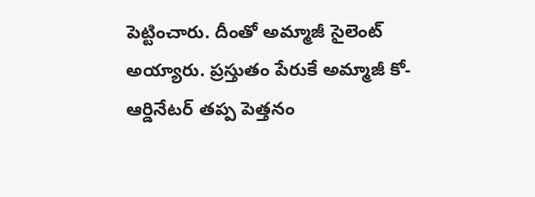పెట్టించారు. దీంతో అమ్మాజీ సైలెంట్ అయ్యారు. ప్రస్తుతం పేరుకే అమ్మాజీ కో-ఆర్డినేటర్ తప్ప పెత్తనం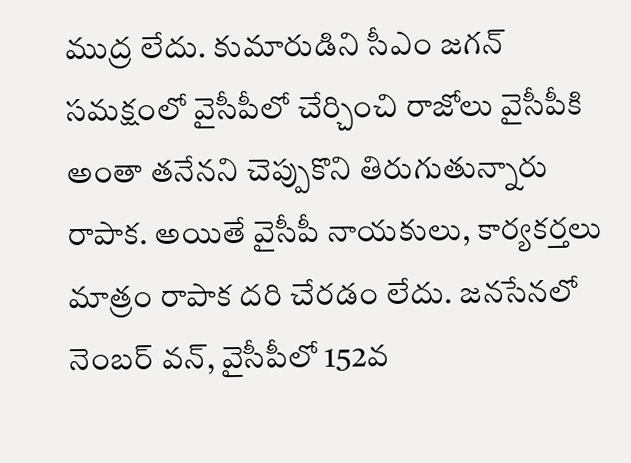ముద్ర లేదు. కుమారుడిని సీఎం జగన్ సమక్షంలో వైసీపీలో చేర్చించి రాజోలు వైసీపీకి అంతా తనేనని చెప్పుకొని తిరుగుతున్నారు రాపాక. అయితే వైసీపీ నాయకులు, కార్యకర్తలు మాత్రం రాపాక దరి చేరడం లేదు. జనసేనలో నెంబర్ వన్, వైసీపీలో 152వ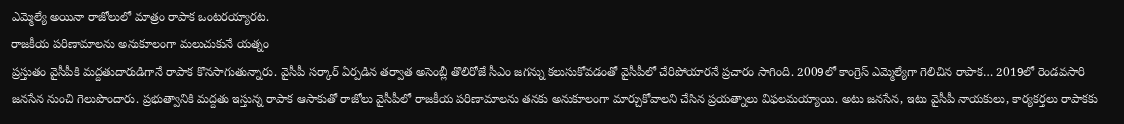ఎమ్మెల్యే అయినా రాజోలులో మాత్రం రాపాక ఒంటరయ్యారట.
రాజకీయ పరిణామాలను అనుకూలంగా మలుచుకునే యత్నం
ప్రస్తుతం వైసీపీకి మద్దతుదారుడిగానే రాపాక కొనసాగుతున్నారు. వైసీపీ సర్కార్ ఏర్పడిన తర్వాత అసెంబ్లీ తొలిరోజే సీఎం జగన్ను కలుసుకోవడంతో వైసీపీలో చేరిపోయారనే ప్రచారం సాగింది. 2009లో కాంగ్రెస్ ఎమ్మెల్యేగా గెలిచిన రాపాక… 2019లో రెండవసారి జనసేన నుంచి గెలుపొందారు. ప్రభుత్వానికి మద్దతు ఇస్తున్న రాపాక ఆసాకుతో రాజోలు వైసీపీలో రాజకీయ పరిణామాలను తనకు అనుకూలంగా మార్చుకోవాలని చేసిన ప్రయత్నాలు విఫలమయ్యాయి. అటు జనసేన, ఇటు వైసీపీ నాయకులు, కార్యకర్తలు రాపాకకు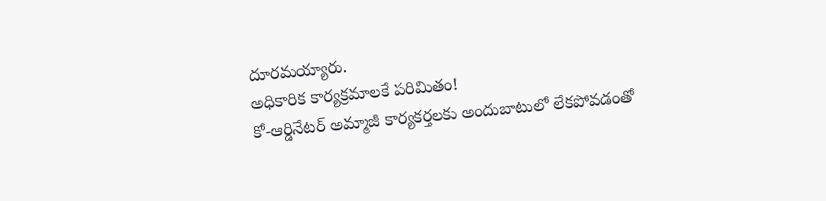దూరమయ్యారు.
అధికారిక కార్యక్రమాలకే పరిమితం!
కో-ఆర్డినేటర్ అమ్మాజీ కార్యకర్తలకు అందుబాటులో లేకపోవడంతో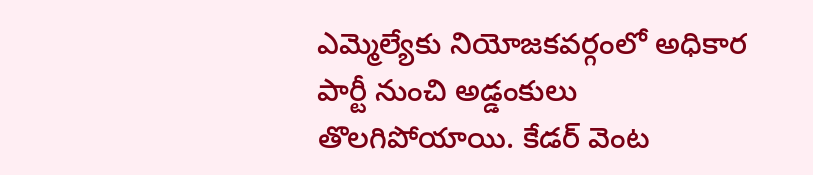ఎమ్మెల్యేకు నియోజకవర్గంలో అధికార పార్టీ నుంచి అడ్డంకులు తొలగిపోయాయి. కేడర్ వెంట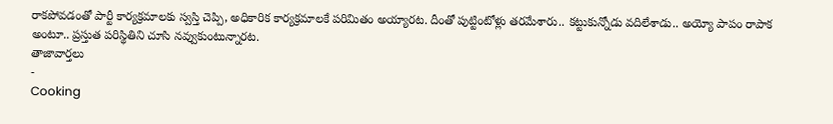రాకపోవడంతో పార్టీ కార్యక్రమాలకు స్వస్తి చెప్పి, అధికారిక కార్యక్రమాలకే పరిమితం అయ్యారట. దీంతో పుట్టింటోళ్లు తరమేశారు.. కట్టుకున్నోడు వదిలేశాడు.. అయ్యో పాపం రాపాక అంటూ.. ప్రస్తుత పరిస్థితిని చూసి నవ్వుకుంటున్నారట.
తాజావార్తలు
-
Cooking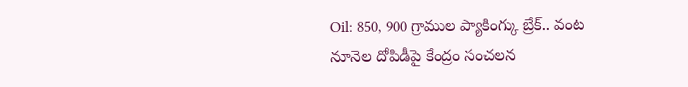Oil: 850, 900 గ్రాముల ప్యాకింగ్కు బ్రేక్.. వంట నూనెల దోపిడీపై కేంద్రం సంచలన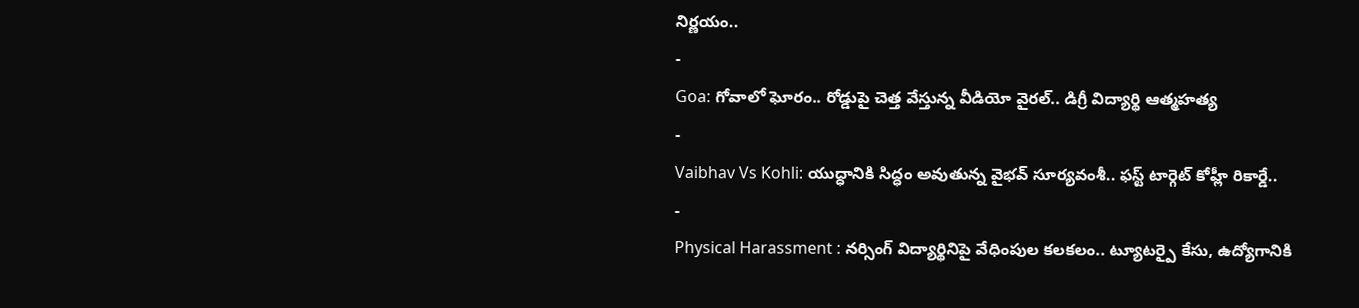నిర్ణయం..
-
Goa: గోవాలో ఘోరం.. రోడ్డుపై చెత్త వేస్తున్న వీడియో వైరల్.. డిగ్రీ విద్యార్థి ఆత్మహత్య
-
Vaibhav Vs Kohli: యుద్ధానికి సిద్ధం అవుతున్న వైభవ్ సూర్యవంశీ.. ఫస్ట్ టార్గెట్ కోహ్లీ రికార్డే..
-
Physical Harassment : నర్సింగ్ విద్యార్థినిపై వేధింపుల కలకలం.. ట్యూటర్పై కేసు, ఉద్యోగానికి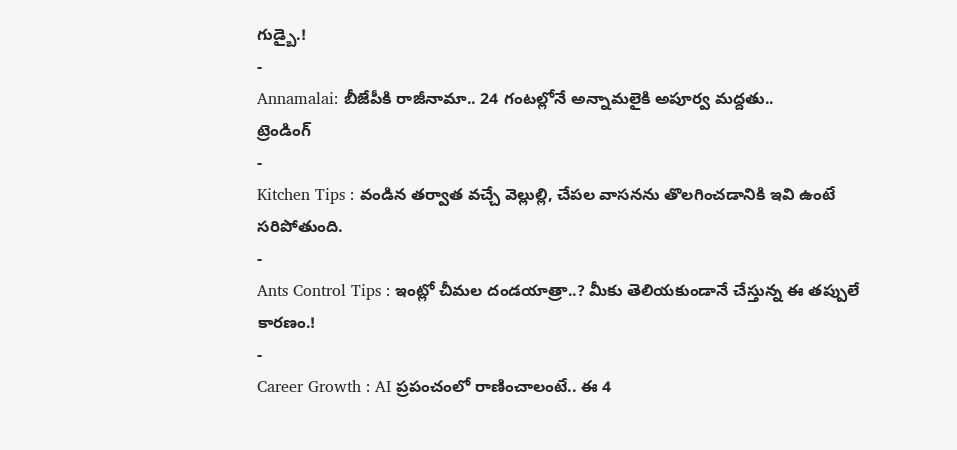గుడ్బై.!
-
Annamalai: బీజేపీకి రాజీనామా.. 24 గంటల్లోనే అన్నామలైకి అపూర్వ మద్దతు..
ట్రెండింగ్
-
Kitchen Tips : వండిన తర్వాత వచ్చే వెల్లుల్లి, చేపల వాసనను తొలగించడానికి ఇవి ఉంటే సరిపోతుంది.
-
Ants Control Tips : ఇంట్లో చీమల దండయాత్రా..? మీకు తెలియకుండానే చేస్తున్న ఈ తప్పులే కారణం.!
-
Career Growth : AI ప్రపంచంలో రాణించాలంటే.. ఈ 4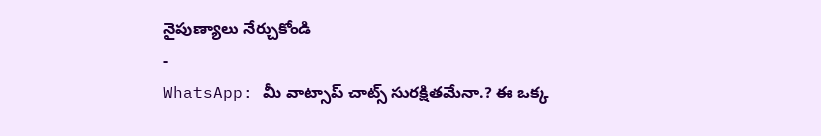నైపుణ్యాలు నేర్చుకోండి
-
WhatsApp: మీ వాట్సాప్ చాట్స్ సురక్షితమేనా.? ఈ ఒక్క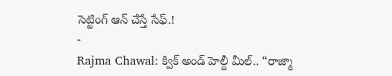సెట్టింగ్ ఆన్ చేస్తే సేఫ్.!
-
Rajma Chawal: క్విక్ అండ్ హెల్దీ మీల్.. “రాజ్మా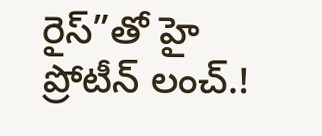రైస్”తో హై ప్రోటీన్ లంచ్.!